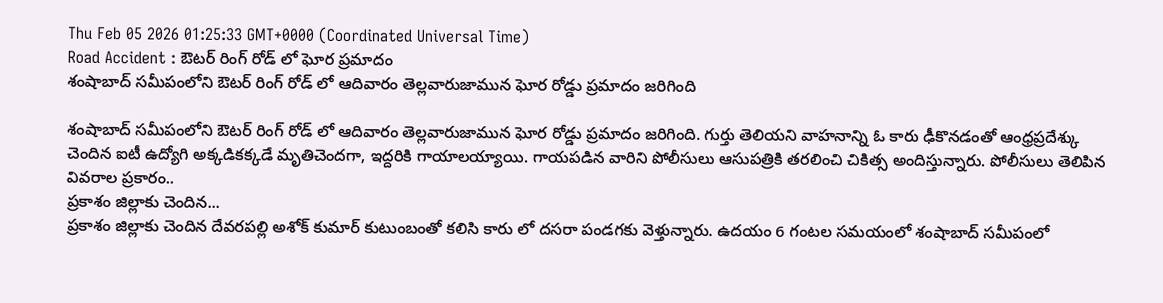Thu Feb 05 2026 01:25:33 GMT+0000 (Coordinated Universal Time)
Road Accident : ఔటర్ రింగ్ రోడ్ లో ఘోర ప్రమాదం
శంషాబాద్ సమీపంలోని ఔటర్ రింగ్ రోడ్ లో ఆదివారం తెల్లవారుజామున ఘోర రోడ్డు ప్రమాదం జరిగింది

శంషాబాద్ సమీపంలోని ఔటర్ రింగ్ రోడ్ లో ఆదివారం తెల్లవారుజామున ఘోర రోడ్డు ప్రమాదం జరిగింది. గుర్తు తెలియని వాహనాన్ని ఓ కారు ఢీకొనడంతో ఆంధ్రప్రదేశ్కు చెందిన ఐటీ ఉద్యోగి అక్కడికక్కడే మృతిచెందగా, ఇద్దరికి గాయాలయ్యాయి. గాయపడిన వారిని పోలీసులు ఆసుపత్రికి తరలించి చికిత్స అందిస్తున్నారు. పోలీసులు తెలిపిన వివరాల ప్రకారం..
ప్రకాశం జిల్లాకు చెందిన...
ప్రకాశం జిల్లాకు చెందిన దేవరపల్లి అశోక్ కుమార్ కుటుంబంతో కలిసి కారు లో దసరా పండగకు వెళ్తున్నారు. ఉదయం 6 గంటల సమయంలో శంషాబాద్ సమీపంలో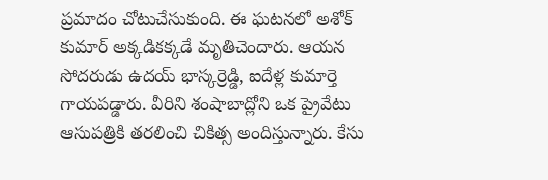ప్రమాదం చోటుచేసుకుంది. ఈ ఘటనలో అశోక్ కుమార్ అక్కడికక్కడే మృతిచెందారు. ఆయన సోదరుడు ఉదయ్ భాస్కర్రెడ్డి, ఐదేళ్ల కుమార్తె గాయపడ్డారు. వీరిని శంషాబాద్లోని ఒక ప్రైవేటు ఆసుపత్రికి తరలించి చికిత్స అందిస్తున్నారు. కేసు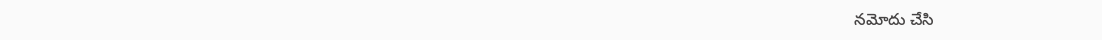నమోదు చేసి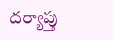దర్యాప్తు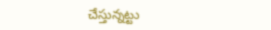చేస్తున్నట్టు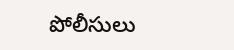పోలీసులు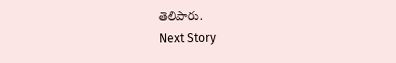తెలిపారు.
Next Story